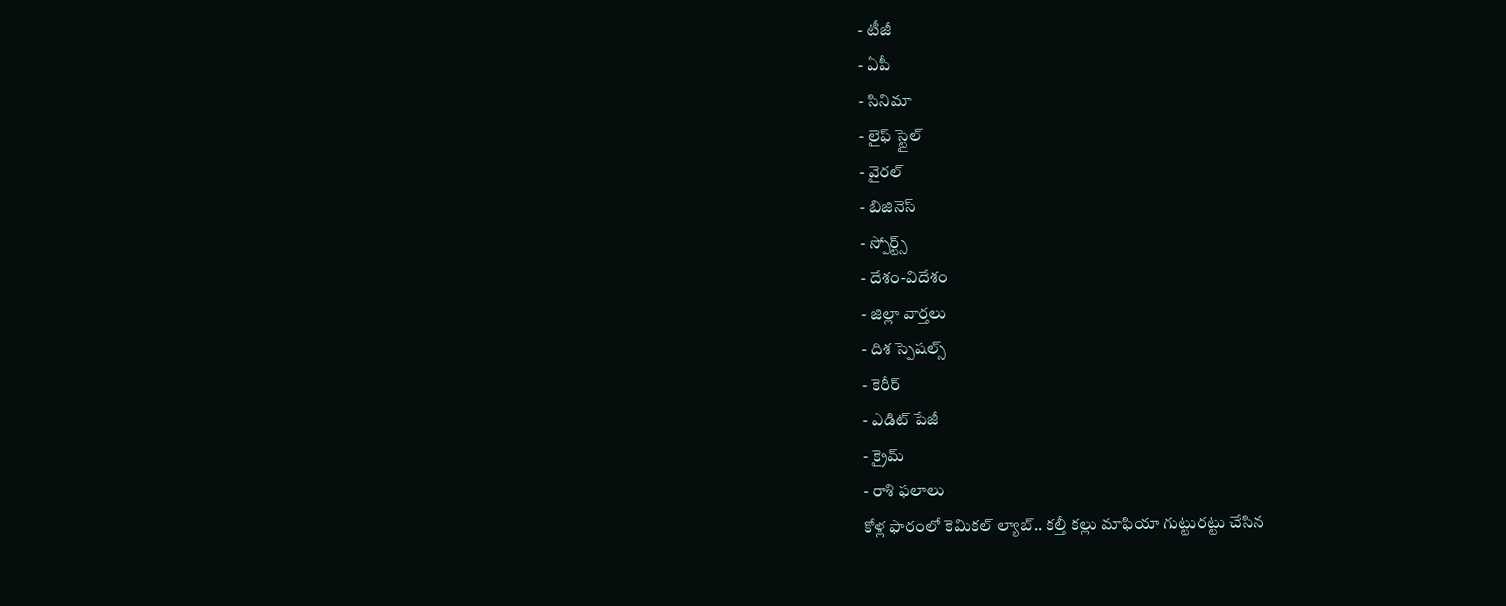- టీజీ
- ఏపీ
- సినిమా
- లైఫ్ స్టైల్
- వైరల్
- బిజినెస్
- స్పోర్ట్స్
- దేశం-విదేశం
- జిల్లా వార్తలు
- దిశ స్పెషల్స్
- కెరీర్
- ఎడిట్ పేజీ
- క్రైమ్
- రాశి ఫలాలు
కోళ్ల ఫారంలో కెమికల్ ల్యాబ్.. కల్తీ కల్లు మాఫియా గుట్టురట్టు చేసిన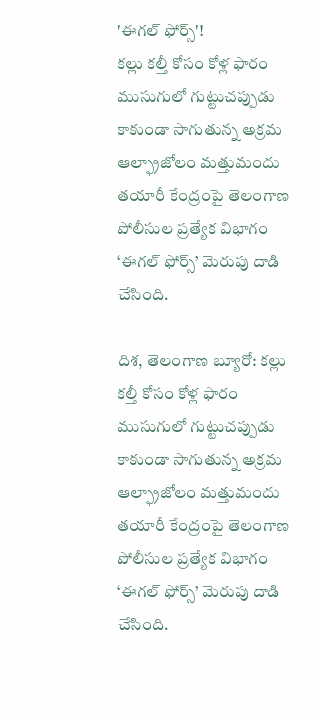'ఈగల్ ఫోర్స్'!
కల్లు కల్తీ కోసం కోళ్ల ఫారం ముసుగులో గుట్టుచప్పుడు కాకుండా సాగుతున్న అక్రమ ఆల్ఫ్రాజోలం మత్తుమందు తయారీ కేంద్రంపై తెలంగాణ పోలీసుల ప్రత్యేక విభాగం ‘ఈగల్ ఫోర్స్’ మెరుపు దాడి చేసింది.

దిశ, తెలంగాణ బ్యూరో: కల్లు కల్తీ కోసం కోళ్ల ఫారం ముసుగులో గుట్టుచప్పుడు కాకుండా సాగుతున్న అక్రమ ఆల్ఫ్రాజోలం మత్తుమందు తయారీ కేంద్రంపై తెలంగాణ పోలీసుల ప్రత్యేక విభాగం ‘ఈగల్ ఫోర్స్’ మెరుపు దాడి చేసింది.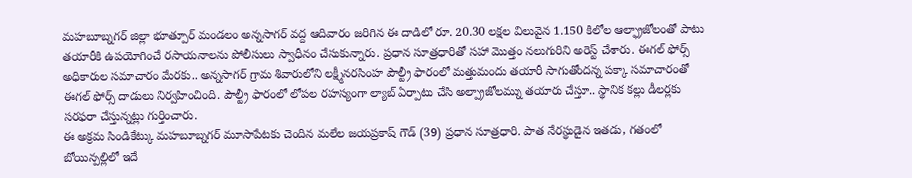మహబూబ్నగర్ జిల్లా భూత్పూర్ మండలం అన్నసాగర్ వద్ద ఆదివారం జరిగిన ఈ దాడిలో రూ. 20.30 లక్షల విలువైన 1.150 కిలోల ఆల్ఫ్రాజోలంతో పాటు తయారీకి ఉపయోగించే రసాయనాలను పోలీసులు స్వాధీనం చేసుకున్నారు. ప్రధాన సూత్రధారితో సహా మొత్తం నలుగురిని అరెస్ట్ చేశారు. ఈగల్ ఫోర్స్ అధికారుల సమాచారం మేరకు.. అన్నసాగర్ గ్రామ శివారులోని లక్ష్మీనరసింహ పౌల్ట్రీ ఫారంలో మత్తుమందు తయారీ సాగుతోందన్న పక్కా సమాచారంతో ఈగల్ ఫోర్స్ దాడులు నిర్వహించింది. పౌల్ట్రీ ఫారంలో లోపల రహస్యంగా ల్యాబ్ ఏర్పాటు చేసి అల్ప్రాజోలమ్ను తయారు చేస్తూ.. స్థానిక కల్లు డీలర్లకు సరఫరా చేస్తున్నట్లు గుర్తించారు.
ఈ అక్రమ సిండికేట్కు మహబూబ్నగర్ మూసాపేటకు చెందిన మలేల జయప్రకాష్ గౌడ్ (39) ప్రధాన సూత్రధారి. పాత నేరస్థుడైన ఇతడు, గతంలో బోయిన్పల్లిలో ఇదే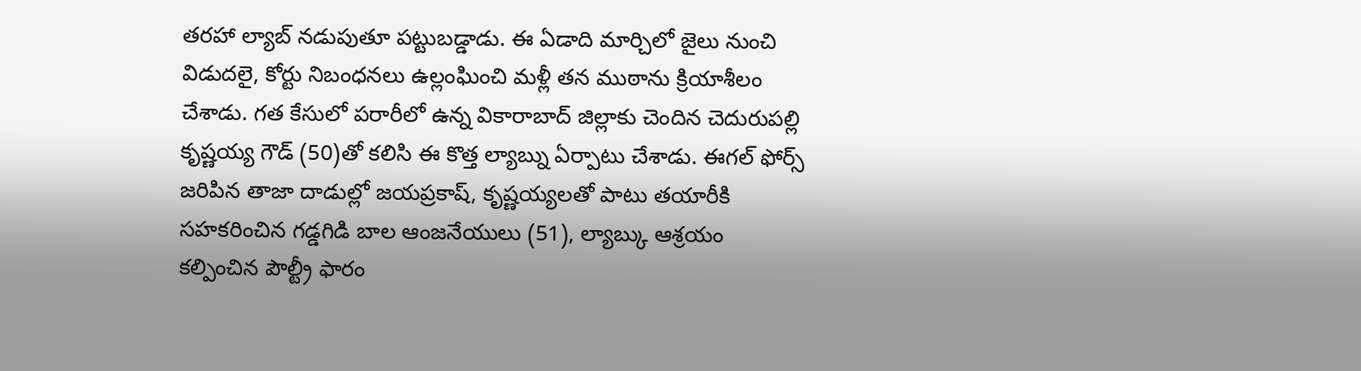తరహా ల్యాబ్ నడుపుతూ పట్టుబడ్డాడు. ఈ ఏడాది మార్చిలో జైలు నుంచి విడుదలై, కోర్టు నిబంధనలు ఉల్లంఘించి మళ్లీ తన ముఠాను క్రియాశీలం చేశాడు. గత కేసులో పరారీలో ఉన్న వికారాబాద్ జిల్లాకు చెందిన చెదురుపల్లి కృష్ణయ్య గౌడ్ (50)తో కలిసి ఈ కొత్త ల్యాబ్ను ఏర్పాటు చేశాడు. ఈగల్ ఫోర్స్ జరిపిన తాజా దాడుల్లో జయప్రకాష్, కృష్ణయ్యలతో పాటు తయారీకి సహకరించిన గడ్డగిడి బాల ఆంజనేయులు (51), ల్యాబ్కు ఆశ్రయం కల్పించిన పౌల్ట్రీ ఫారం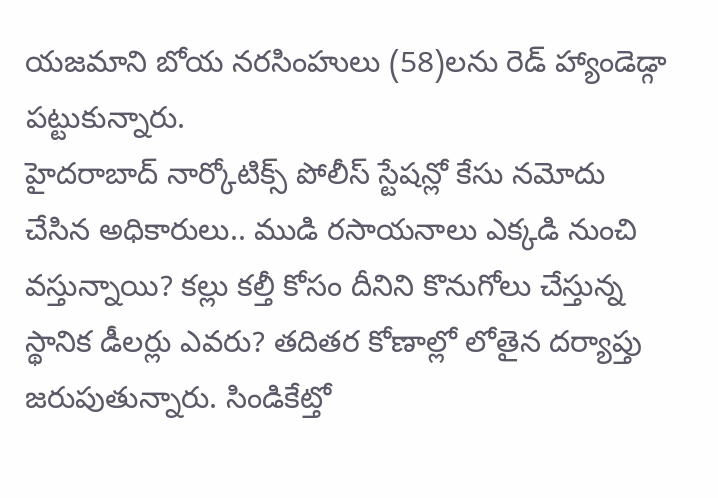యజమాని బోయ నరసింహులు (58)లను రెడ్ హ్యాండెడ్గా పట్టుకున్నారు.
హైదరాబాద్ నార్కోటిక్స్ పోలీస్ స్టేషన్లో కేసు నమోదు చేసిన అధికారులు.. ముడి రసాయనాలు ఎక్కడి నుంచి వస్తున్నాయి? కల్లు కల్తీ కోసం దీనిని కొనుగోలు చేస్తున్న స్థానిక డీలర్లు ఎవరు? తదితర కోణాల్లో లోతైన దర్యాప్తు జరుపుతున్నారు. సిండికేట్తో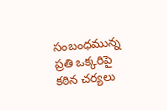సంబంధమున్న ప్రతి ఒక్కరిపై కఠిన చర్యలు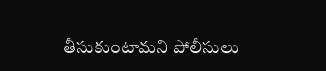తీసుకుంటామని పోలీసులు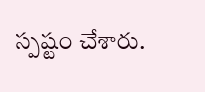స్పష్టం చేశారు.